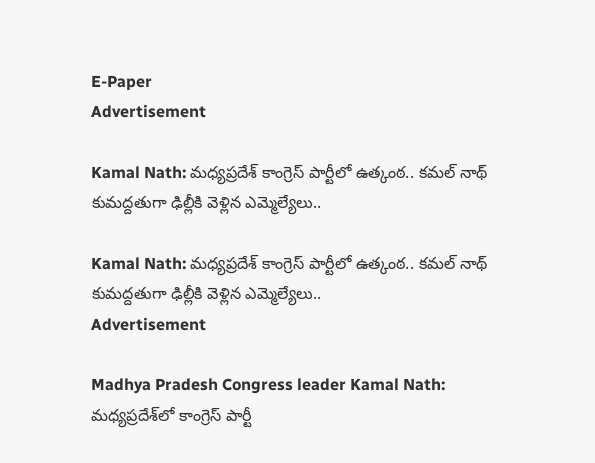E-Paper
Advertisement

Kamal Nath: మధ్యప్రదేశ్ కాంగ్రెస్ పార్టీలో ఉత్కంఠ.. కమల్ నాథ్ కుమద్దతుగా ఢిల్లీకి వెళ్లిన ఎమ్మెల్యేలు..

Kamal Nath: మధ్యప్రదేశ్ కాంగ్రెస్ పార్టీలో ఉత్కంఠ.. కమల్ నాథ్ కుమద్దతుగా ఢిల్లీకి వెళ్లిన ఎమ్మెల్యేలు..
Advertisement

Madhya Pradesh Congress leader Kamal Nath: మధ్యప్రదేశ్‌లో కాంగ్రెస్‌ పార్టీ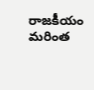రాజకీయం మరింత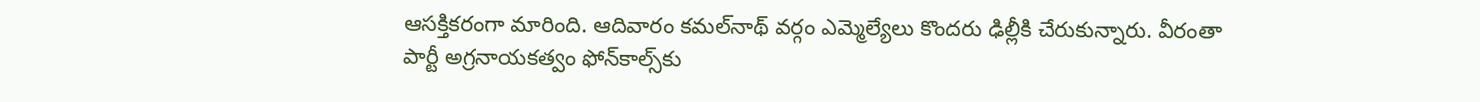ఆసక్తికరంగా మారింది. ఆదివారం కమల్‌నాథ్‌ వర్గం ఎమ్మెల్యేలు కొందరు ఢిల్లీకి చేరుకున్నారు. వీరంతా పార్టీ అగ్రనాయకత్వం ఫోన్‌కాల్స్‌కు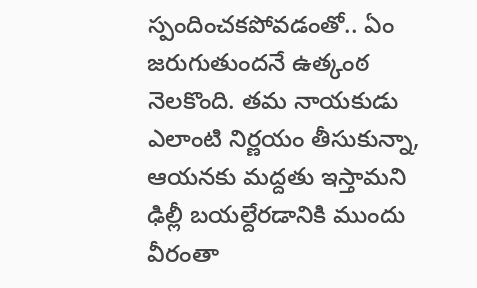స్పందించకపోవడంతో.. ఏం జరుగుతుందనే ఉత్కంఠ నెలకొంది. తమ నాయకుడు ఎలాంటి నిర్ణయం తీసుకున్నా, ఆయనకు మద్దతు ఇస్తామని ఢిల్లీ బయల్దేరడానికి ముందు వీరంతా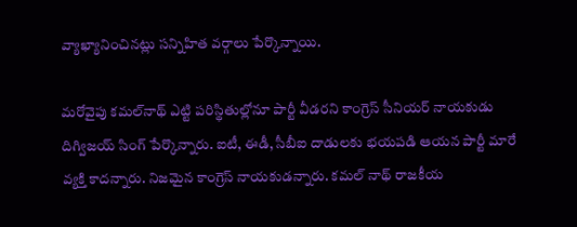వ్యాఖ్యానించినట్లు సన్నిహిత వర్గాలు పేర్కొన్నాయి.

మరోవైపు కమల్‌నాథ్‌ ఎట్టి పరిస్థితుల్లోనూ పార్టీ వీడరని కాంగ్రెస్‌ సీనియర్‌ నాయకుడు దిగ్విజయ్‌ సింగ్‌ పేర్కొన్నారు. ఐటీ, ఈడీ, సీబీఐ దాడులకు భయపడి ఆయన పార్టీ మారే వ్యక్తి కాదన్నారు. నిజమైన కాంగ్రెస్‌ నాయకుడన్నారు. కమల్ నాథ్ రాజకీయ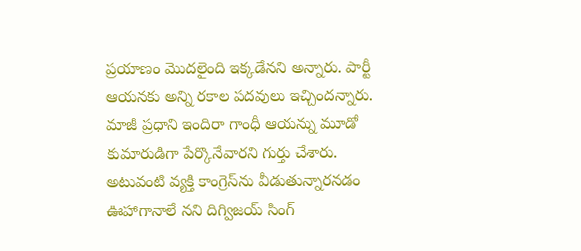ప్రయాణం మొదలైంది ఇక్కడేనని అన్నారు. పార్టీ ఆయనకు అన్ని రకాల పదవులు ఇచ్చిందన్నారు. మాజీ ప్రధాని ఇందిరా గాంధీ ఆయన్ను మూడో కుమారుడిగా పేర్కొనేవారని గుర్తు చేశారు. అటువంటి వ్యక్తి కాంగ్రెస్‌ను వీడుతున్నారనడం ఊహాగానాలే నని దిగ్విజయ్ సింగ్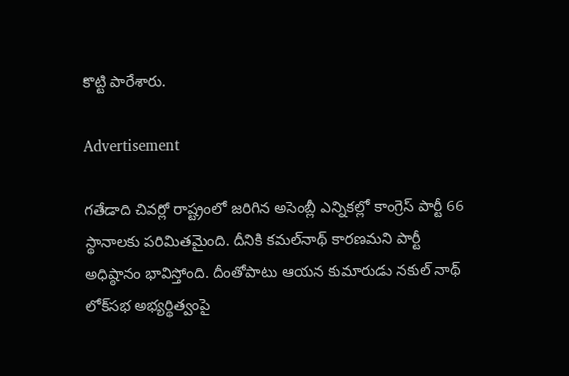కొట్టి పారేశారు.

Advertisement

గతేడాది చివర్లో రాష్ట్రంలో జరిగిన అసెంబ్లీ ఎన్నికల్లో కాంగ్రెస్‌ పార్టీ 66 స్థానాలకు పరిమితమైంది. దీనికి కమల్‌నాథ్‌ కారణమని పార్టీ అధిష్ఠానం భావిస్తోంది. దీంతోపాటు ఆయన కుమారుడు నకుల్‌ నాథ్‌ లోక్‌సభ అభ్యర్థిత్వంపై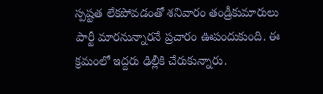స్పష్టత లేకపోవడంతో శనివారం తండ్రీకుమారులు పార్టీ మారనున్నారనే ప్రచారం ఊపందుకుంది. ఈ క్రమంలో ఇద్దరు ఢిల్లీకి చేరుకున్నారు.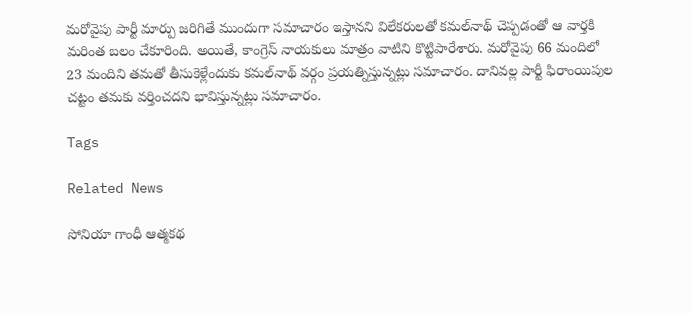మరోవైపు పార్టీ మార్పు జరిగితే ముందుగా సమాచారం ఇస్తానని విలేకరులతో కమల్‌నాథ్‌ చెప్పడంతో ఆ వార్తకి మరింత బలం చేకూరింది. అయితే, కాంగ్రెస్‌ నాయకులు మాత్రం వాటిని కొట్టిపారేశారు. మరోవైపు 66 మందిలో 23 మందిని తమతో తీసుకెళ్లేందుకు కమల్‌నాథ్‌ వర్గం ప్రయత్నిస్తున్నట్లు సమాచారం. దానివల్ల పార్టీ ఫిరాంయిపుల చట్టం తమకు వర్తించదని భావిస్తున్నట్లు సమాచారం.

Tags

Related News

సోనియా గాంధీ ఆత్మకథ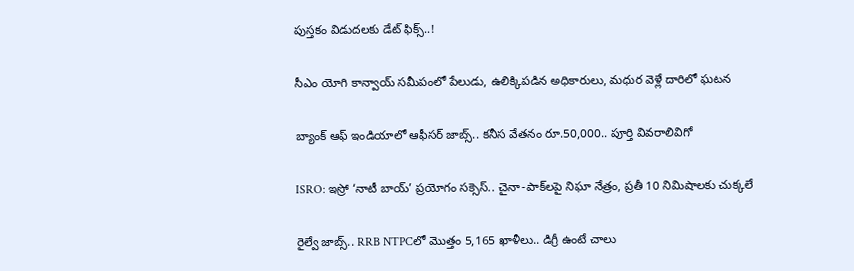పుస్తకం విడుదలకు డేట్ ఫిక్స్..!

సీఎం యోగి కాన్వాయ్ సమీపంలో పేలుడు, ఉలిక్కిపడిన అధికారులు, మధుర వెళ్లే దారిలో ఘటన

బ్యాంక్ ఆఫ్ ఇండియాలో ఆఫీసర్ జాబ్స్.. కనీస వేతనం రూ.50,000.. పూర్తి వివరాలివిగో

ISRO: ఇస్రో ‘నాటీ బాయ్’ ప్రయోగం సక్సెస్.. చైనా-పాక్‌లపై నిఘా నేత్రం, ప్రతీ 10 నిమిషాలకు చుక్కలే

రైల్వే జాబ్స్.. RRB NTPCలో మొత్తం 5,165 ఖాళీలు.. డిగ్రీ ఉంటే చాలు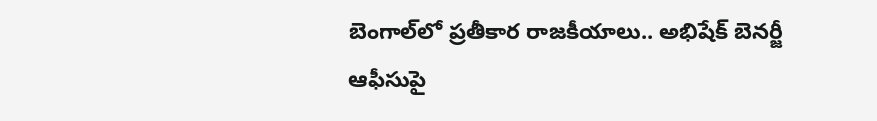బెంగాల్‌లో ప్రతీకార రాజకీయాలు.. అభిషేక్ బెనర్జీ ఆఫీసుపై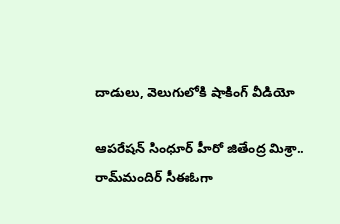దాడులు, వెలుగులోకి షాకింగ్ వీడియో

ఆపరేషన్ సింధూర్ హీరో జితేంద్ర మిశ్రా.. రామ్‌మందిర్ సీఈఓగా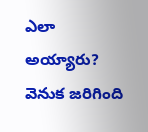ఎలా అయ్యారు? వెనుక జరిగింది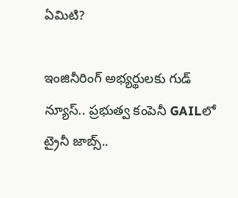ఏమిటి?

ఇంజినీరింగ్ అభ్యర్థులకు గుడ్ న్యూస్.. ప్రభుత్వ కంపెనీ GAILలో ట్రైనీ జాబ్స్..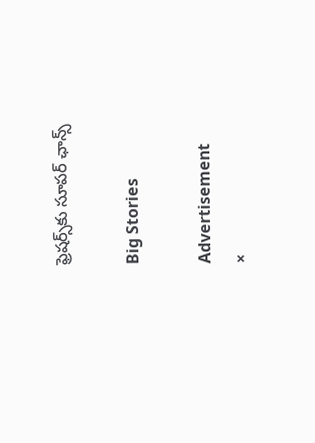ఫ్రెషర్స్‌కు సూపర్ ఛాన్స్

Big Stories

Advertisement
×